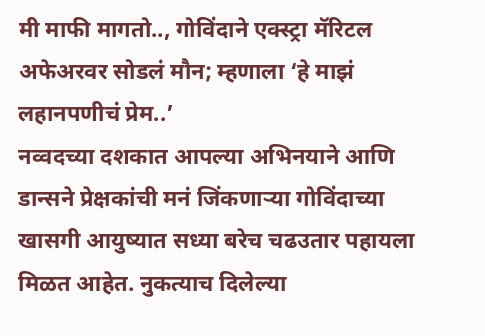मी माफी मागतो.., गोविंदाने एक्स्ट्रा मॅरिटल अफेअरवर सोडलं मौन; म्हणाला ‘हे माझं लहानपणीचं प्रेम..’
नव्वदच्या दशकात आपल्या अभिनयाने आणि डान्सने प्रेक्षकांची मनं जिंकणाऱ्या गोविंदाच्या खासगी आयुष्यात सध्या बरेच चढउतार पहायला मिळत आहेत. नुकत्याच दिलेल्या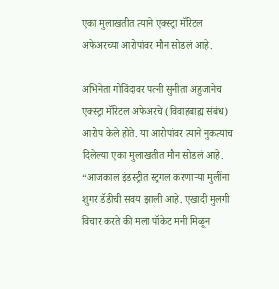एका मुलाखतीत त्याने एक्स्ट्रा मॅरिटल अफेअरच्या आरोपांवर मौन सोडलं आहे.

अभिनेता गोविंदावर पत्नी सुनीता अहुजानेच एक्स्ट्रा मॅरिटल अफेअरचे (विवाहबाह्य संबंध) आरोप केले होते. या आरोपांवर त्याने नुकत्याच दिलेल्या एका मुलाखतीत मौन सोडलं आहे. “आजकाल इंडस्ट्रीत स्ट्रगल करणाऱ्या मुलींना शुगर डॅडीची सवय झाली आहे. एखादी मुलगी विचार करते की मला पॉकेट मनी मिळून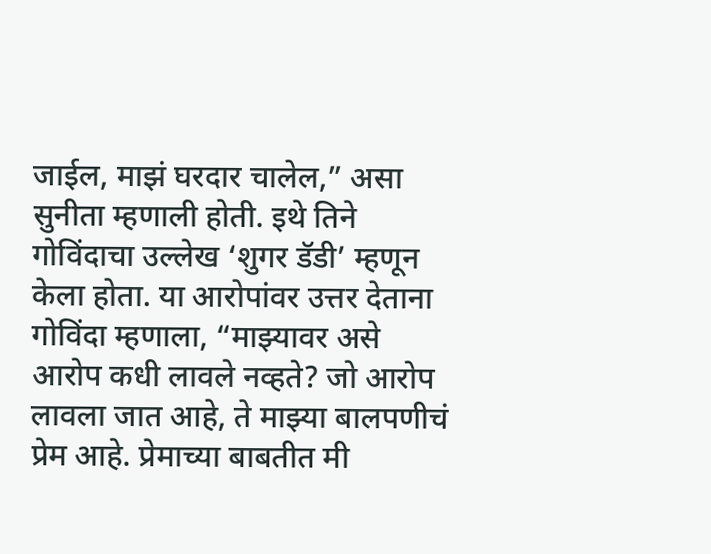जाईल, माझं घरदार चालेल,” असा सुनीता म्हणाली होती. इथे तिने गोविंदाचा उल्लेख ‘शुगर डॅडी’ म्हणून केला होता. या आरोपांवर उत्तर देताना गोविंदा म्हणाला, “माझ्यावर असे आरोप कधी लावले नव्हते? जो आरोप लावला जात आहे, ते माझ्या बालपणीचं प्रेम आहे. प्रेमाच्या बाबतीत मी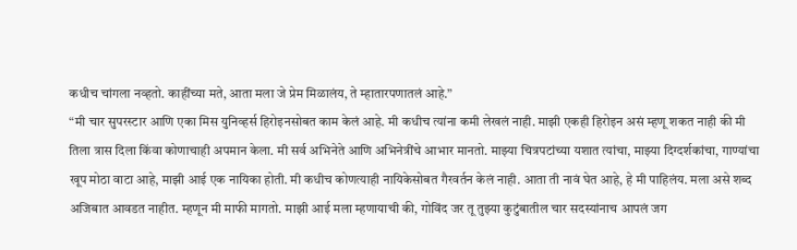कधीच चांगला नव्हतो. काहींच्या मते, आता मला जे प्रेम मिळालंय, ते म्हातारपणातलं आहे.”
“मी चार सुपरस्टार आणि एका मिस युनिव्हर्स हिरोइनसोबत काम केलं आहे. मी कधीच त्यांना कमी लेखलं नाही. माझी एकही हिरोइन असं म्हणू शकत नाही की मी तिला त्रास दिला किंवा कोणाचाही अपमान केला. मी सर्व अभिनेते आणि अभिनेत्रींचे आभार मानतो. माझ्या चित्रपटांच्या यशात त्यांचा, माझ्या दिग्दर्शकांचा, गाण्यांचा खूप मोठा वाटा आहे, माझी आई एक नायिका होती. मी कधीच कोणत्याही नायिकेसोबत गैरवर्तन केलं नाही. आता ती नावं घेत आहे, हे मी पाहिलंय. मला असे शब्द अजिबात आवडत नाहीत. म्हणून मी माफी मागतो. माझी आई मला म्हणायाची की, गोविंद जर तू तुझ्या कुटुंबातील चार सदस्यांनाच आपलं जग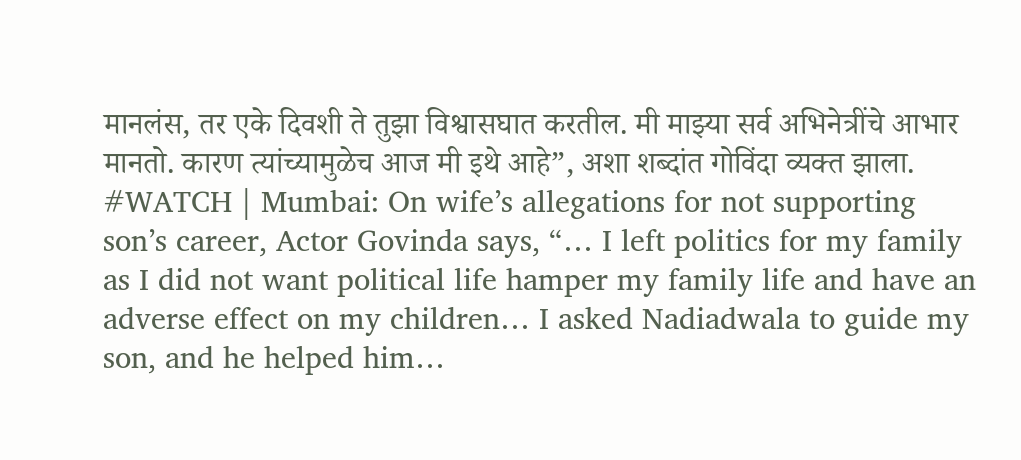मानलंस, तर एके दिवशी ते तुझा विश्वासघात करतील. मी माझ्या सर्व अभिनेत्रींचे आभार मानतो. कारण त्यांच्यामुळेच आज मी इथे आहे”, अशा शब्दांत गोविंदा व्यक्त झाला.
#WATCH | Mumbai: On wife’s allegations for not supporting son’s career, Actor Govinda says, “… I left politics for my family as I did not want political life hamper my family life and have an adverse effect on my children… I asked Nadiadwala to guide my son, and he helped him…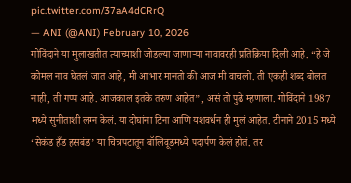pic.twitter.com/37aA4dCRrQ
— ANI (@ANI) February 10, 2026
गोविंदाने या मुलाखतीत त्याच्याशी जोडल्या जाणाऱ्या नावावरही प्रतिक्रिया दिली आहे. “हे जे कोमल नाव घेतलं जात आहे, मी आभार मानतो की आज मी वाचलो. ती एकही शब्द बोलत नाही, ती गप्प आहे. आजकाल इतके तरुण आहेत”, असं तो पुढे म्हणाला. गोविंदाने 1987 मध्ये सुनीताशी लग्न केलं. या दोघांना टिना आणि यशवर्धन ही मुलं आहेत. टीनाने 2015 मध्ये ‘सेकंड हँड हसबंड’ या चित्रपटातून बॉलिवूडमध्ये पदार्पण केलं होतं. तर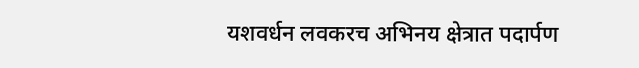यशवर्धन लवकरच अभिनय क्षेत्रात पदार्पण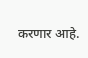करणार आहे.